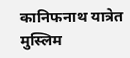कानिफनाथ यात्रेत मुस्लिम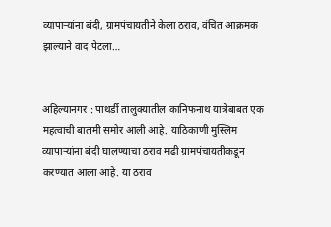व्यापाऱ्यांना बंदी, ग्रामपंचायतीने केला ठराव, वंचित आक्रमक झाल्याने वाद पेटला…


अहिल्यानगर : पाथर्डी तालुक्यातील कानिफनाथ यात्रेबाबत एक महत्वाची बातमी समोर आली आहे. याठिकाणी मुस्लिम व्यापाऱ्यांना बंदी घालण्याचा ठराव मढी ग्रामपंचायतीकडून करण्यात आला आहे. या ठराव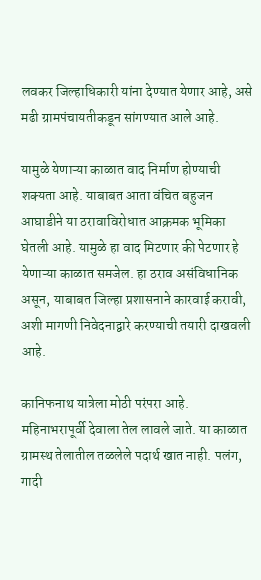लवकर जिल्हाधिकारी यांना देण्यात येणार आहे, असे मढी ग्रामपंचायतीकडून सांगण्यात आले आहे.

यामुळे येणाऱ्या काळात वाद निर्माण होण्याची शक्यता आहे. याबाबत आता वंचित बहुजन आघाडीने या ठरावाविरोधात आक्रमक भूमिका घेतली आहे. यामुळे हा वाद मिटणार की पेटणार हे येणाऱ्या काळात समजेल. हा ठराव असंविधानिक असून, याबाबत जिल्हा प्रशासनाने कारवाई करावी, अशी मागणी निवेदनाद्वारे करण्याची तयारी दाखवली आहे.

कानिफनाथ यात्रेला मोठी परंपरा आहे. महिनाभरापूर्वी देवाला तेल लावले जाते. या काळात ग्रामस्थ तेलातील तळलेले पदार्थ खात नाही. पलंग, गादी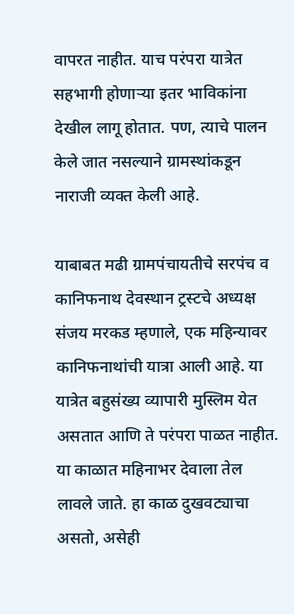वापरत नाहीत. याच परंपरा यात्रेत सहभागी होणाऱ्या इतर भाविकांना देखील लागू होतात. पण, त्याचे पालन केले जात नसल्याने ग्रामस्थांकडून नाराजी व्यक्त केली आहे.

याबाबत मढी ग्रामपंचायतीचे सरपंच व कानिफनाथ देवस्थान ट्रस्टचे अध्यक्ष संजय मरकड म्हणाले, एक महिन्यावर कानिफनाथांची यात्रा आली आहे. या यात्रेत बहुसंख्य व्यापारी मुस्लिम येत असतात आणि ते परंपरा पाळत नाहीत. या काळात महिनाभर देवाला तेल लावले जाते. हा काळ दुखवट्याचा असतो, असेही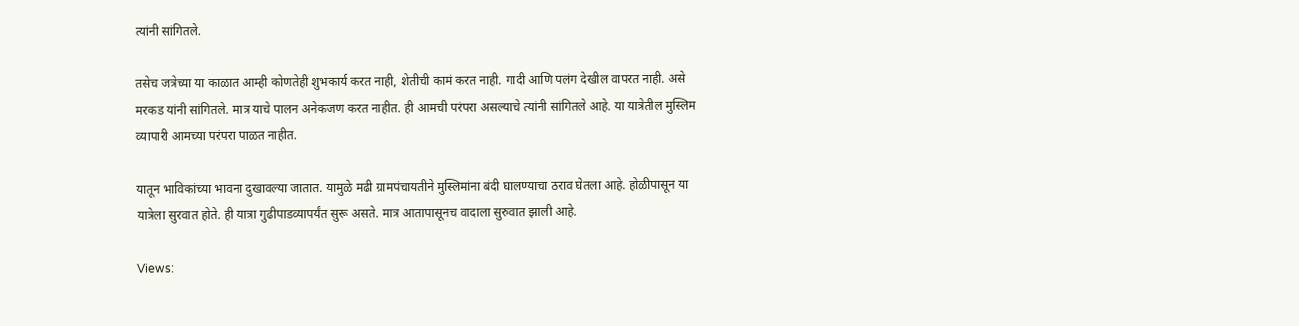त्यांनी सांगितले.

तसेच जत्रेच्या या काळात आम्ही कोणतेही शुभकार्य करत नाही, शेतीची कामं करत नाही. गादी आणि पलंग देखील वापरत नाही. असे मरकड यांनी सांगितले. मात्र याचे पालन अनेकजण करत नाहीत. ही आमची परंपरा असल्याचे त्यांनी सांगितले आहे. या यात्रेतील मुस्लिम व्यापारी आमच्या परंपरा पाळत नाहीत.

यातून भाविकांच्या भावना दुखावल्या जातात. यामुळे मढी ग्रामपंचायतीने मुस्लिमांना बंदी घालण्याचा ठराव घेतला आहे. होळीपासून या यात्रेला सुरवात होते. ही यात्रा गुढीपाडव्यापर्यंत सुरू असते. मात्र आतापासूनच वादाला सुरुवात झाली आहे.

Views: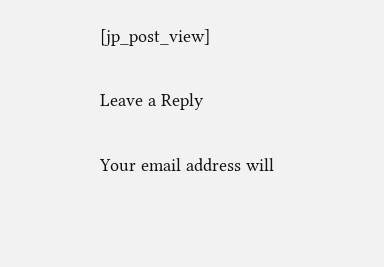[jp_post_view]

Leave a Reply

Your email address will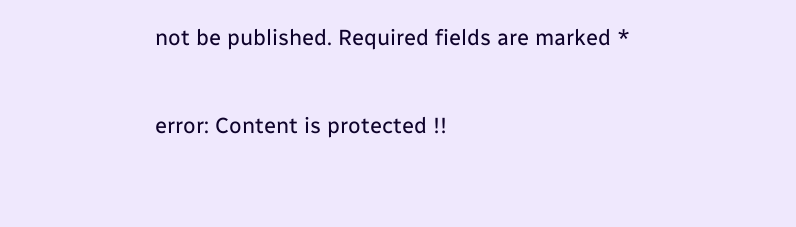not be published. Required fields are marked *

error: Content is protected !!